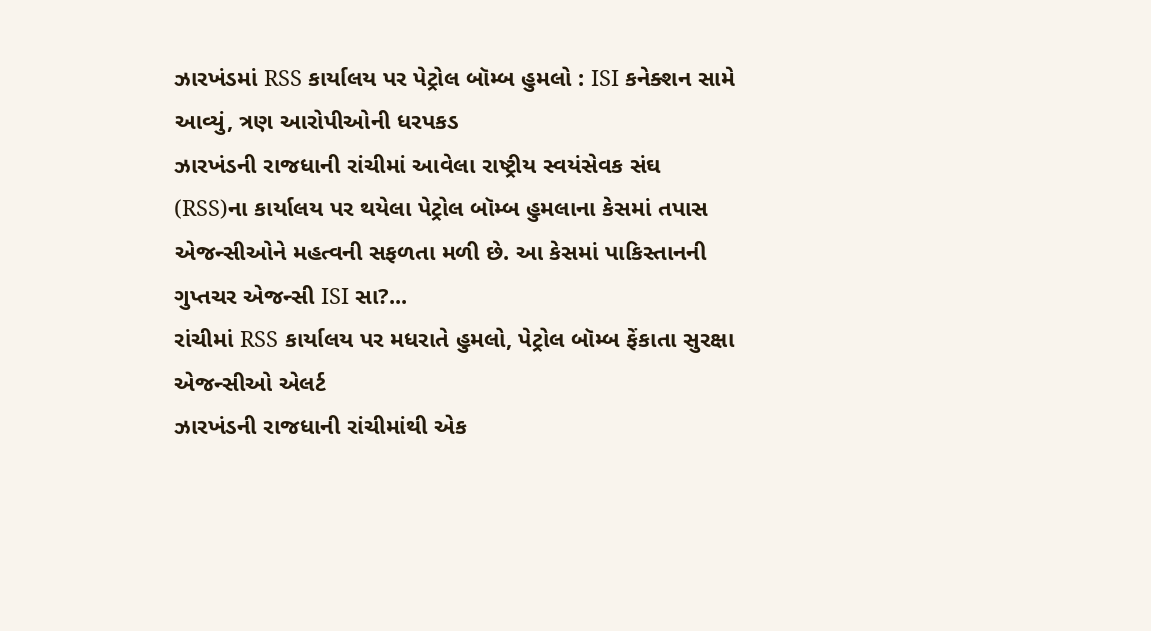ઝારખંડમાં RSS કાર્યાલય પર પેટ્રોલ બૉમ્બ હુમલો : ISI કનેક્શન સામે આવ્યું, ત્રણ આરોપીઓની ધરપકડ
ઝારખંડની રાજધાની રાંચીમાં આવેલા રાષ્ટ્રીય સ્વયંસેવક સંઘ (RSS)ના કાર્યાલય પર થયેલા પેટ્રોલ બૉમ્બ હુમલાના કેસમાં તપાસ એજન્સીઓને મહત્વની સફળતા મળી છે. આ કેસમાં પાકિસ્તાનની ગુપ્તચર એજન્સી ISI સા?...
રાંચીમાં RSS કાર્યાલય પર મધરાતે હુમલો, પેટ્રોલ બૉમ્બ ફેંકાતા સુરક્ષા એજન્સીઓ એલર્ટ
ઝારખંડની રાજધાની રાંચીમાંથી એક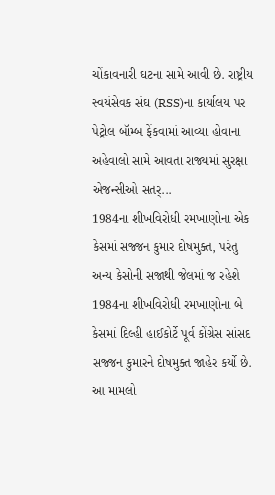ચોંકાવનારી ઘટના સામે આવી છે. રાષ્ટ્રીય સ્વયંસેવક સંઘ (RSS)ના કાર્યાલય પર પેટ્રોલ બૉમ્બ ફેંકવામાં આવ્યા હોવાના અહેવાલો સામે આવતા રાજ્યમાં સુરક્ષા એજન્સીઓ સતર્...
1984ના શીખવિરોધી રમખાણોના એક કેસમાં સજ્જન કુમાર દોષમુક્ત, પરંતુ અન્ય કેસોની સજાથી જેલમાં જ રહેશે
1984ના શીખવિરોધી રમખાણોના બે કેસમાં દિલ્હી હાઈકોર્ટે પૂર્વ કોંગ્રેસ સાંસદ સજ્જન કુમારને દોષમુક્ત જાહેર કર્યો છે. આ મામલો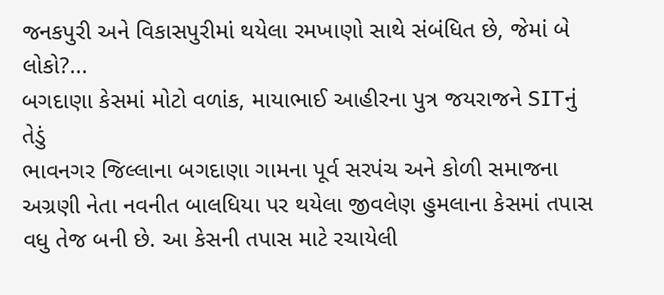જનકપુરી અને વિકાસપુરીમાં થયેલા રમખાણો સાથે સંબંધિત છે, જેમાં બે લોકો?...
બગદાણા કેસમાં મોટો વળાંક, માયાભાઈ આહીરના પુત્ર જયરાજને SITનું તેડું
ભાવનગર જિલ્લાના બગદાણા ગામના પૂર્વ સરપંચ અને કોળી સમાજના અગ્રણી નેતા નવનીત બાલધિયા પર થયેલા જીવલેણ હુમલાના કેસમાં તપાસ વધુ તેજ બની છે. આ કેસની તપાસ માટે રચાયેલી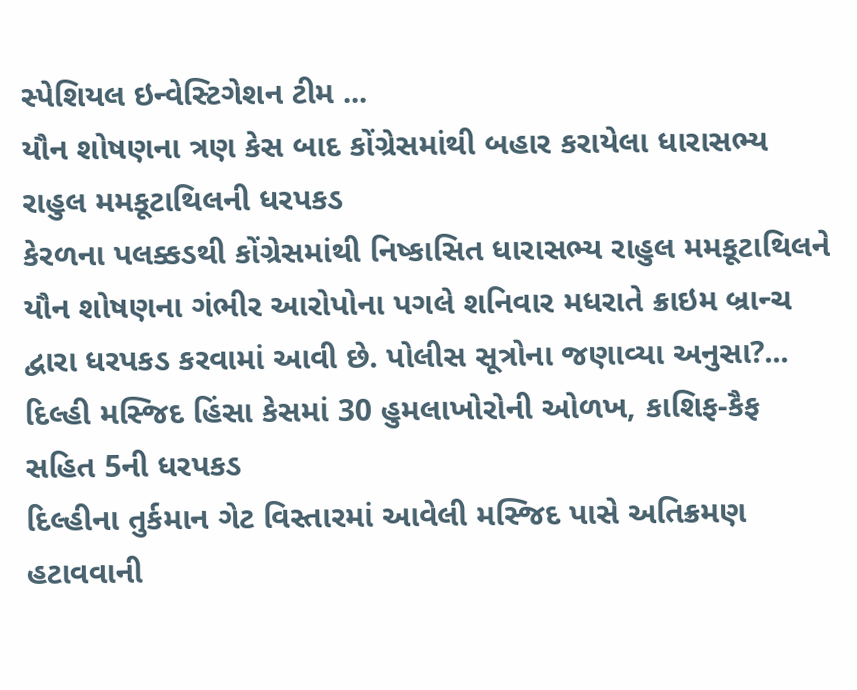સ્પેશિયલ ઇન્વેસ્ટિગેશન ટીમ ...
યૌન શોષણના ત્રણ કેસ બાદ કોંગ્રેસમાંથી બહાર કરાયેલા ધારાસભ્ય રાહુલ મમકૂટાથિલની ધરપકડ
કેરળના પલક્કડથી કોંગ્રેસમાંથી નિષ્કાસિત ધારાસભ્ય રાહુલ મમકૂટાથિલને યૌન શોષણના ગંભીર આરોપોના પગલે શનિવાર મધરાતે ક્રાઇમ બ્રાન્ચ દ્વારા ધરપકડ કરવામાં આવી છે. પોલીસ સૂત્રોના જણાવ્યા અનુસા?...
દિલ્હી મસ્જિદ હિંસા કેસમાં 30 હુમલાખોરોની ઓળખ, કાશિફ-કૈફ સહિત 5ની ધરપકડ
દિલ્હીના તુર્કમાન ગેટ વિસ્તારમાં આવેલી મસ્જિદ પાસે અતિક્રમણ હટાવવાની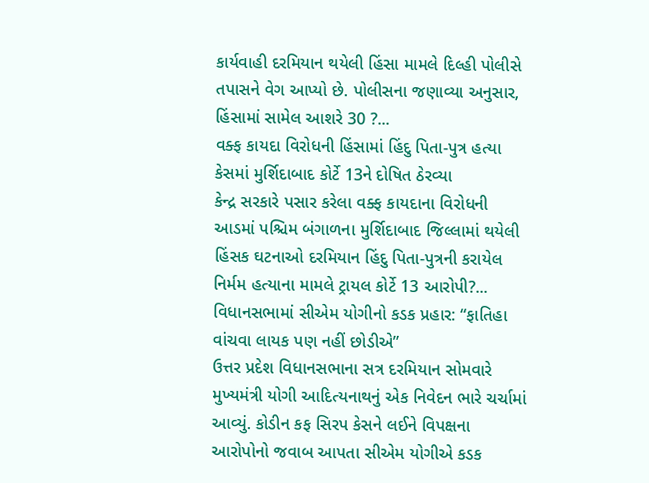કાર્યવાહી દરમિયાન થયેલી હિંસા મામલે દિલ્હી પોલીસે તપાસને વેગ આપ્યો છે. પોલીસના જણાવ્યા અનુસાર, હિંસામાં સામેલ આશરે 30 ?...
વક્ફ કાયદા વિરોધની હિંસામાં હિંદુ પિતા-પુત્ર હત્યા કેસમાં મુર્શિદાબાદ કોર્ટે 13ને દોષિત ઠેરવ્યા
કેન્દ્ર સરકારે પસાર કરેલા વક્ફ કાયદાના વિરોધની આડમાં પશ્ચિમ બંગાળના મુર્શિદાબાદ જિલ્લામાં થયેલી હિંસક ઘટનાઓ દરમિયાન હિંદુ પિતા-પુત્રની કરાયેલ નિર્મમ હત્યાના મામલે ટ્રાયલ કોર્ટે 13 આરોપી?...
વિધાનસભામાં સીએમ યોગીનો કડક પ્રહાર: “ફાતિહા વાંચવા લાયક પણ નહીં છોડીએ”
ઉત્તર પ્રદેશ વિધાનસભાના સત્ર દરમિયાન સોમવારે મુખ્યમંત્રી યોગી આદિત્યનાથનું એક નિવેદન ભારે ચર્ચામાં આવ્યું. કોડીન કફ સિરપ કેસને લઈને વિપક્ષના આરોપોનો જવાબ આપતા સીએમ યોગીએ કડક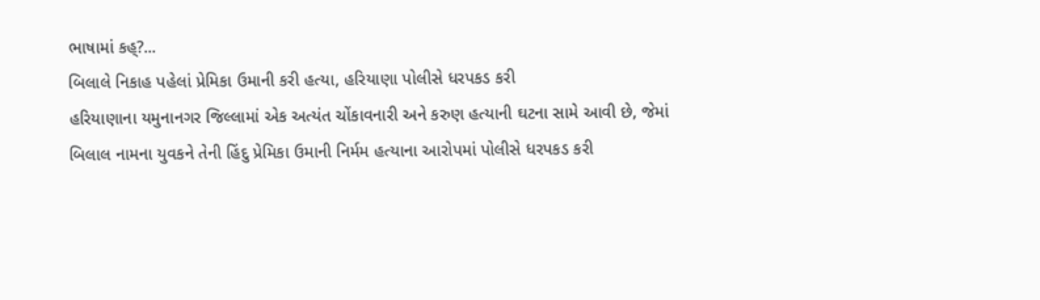ભાષામાં કહ્?...
બિલાલે નિકાહ પહેલાં પ્રેમિકા ઉમાની કરી હત્યા, હરિયાણા પોલીસે ધરપકડ કરી
હરિયાણાના યમુનાનગર જિલ્લામાં એક અત્યંત ચોંકાવનારી અને કરુણ હત્યાની ઘટના સામે આવી છે, જેમાં બિલાલ નામના યુવકને તેની હિંદુ પ્રેમિકા ઉમાની નિર્મમ હત્યાના આરોપમાં પોલીસે ધરપકડ કરી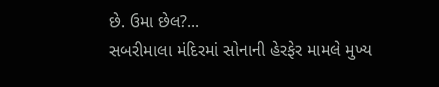છે. ઉમા છેલ?...
સબરીમાલા મંદિરમાં સોનાની હેરફેર મામલે મુખ્ય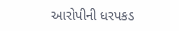આરોપીની ધરપકડ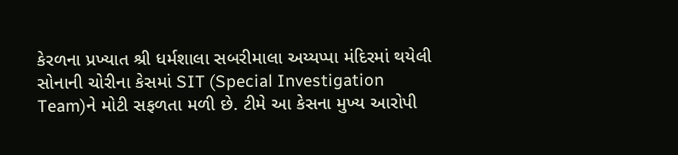કેરળના પ્રખ્યાત શ્રી ધર્મશાલા સબરીમાલા અય્યપ્પા મંદિરમાં થયેલી સોનાની ચોરીના કેસમાં SIT (Special Investigation Team)ને મોટી સફળતા મળી છે. ટીમે આ કેસના મુખ્ય આરોપી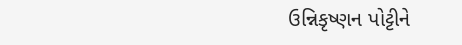ઉન્નિકૃષ્ણન પોટ્ટીને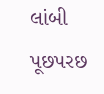લાંબી પૂછપરછ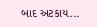બાદ અટકાય...